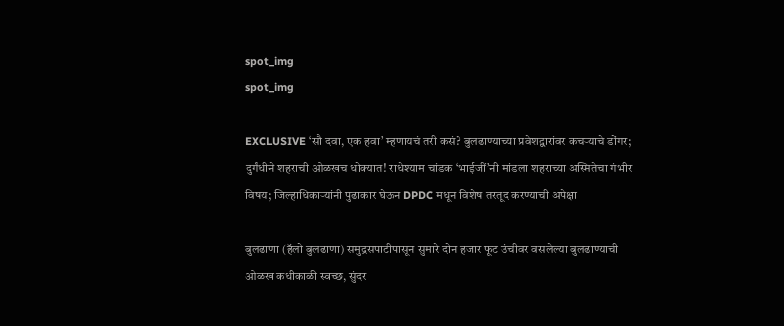spot_img
spot_img

EXCLUSIVE ‘सौ दवा, एक हवा’ म्हणायचं तरी कसं? बुलढाण्याच्या प्रवेशद्वारांवर कचऱ्याचे डोंगर; दुर्गंधीने शहराची ओळखच धोक्यात! राधेश्याम चांडक ‘भाईजीं’नी मांडला शहराच्या अस्मितेचा गंभीर विषय; जिल्हाधिकाऱ्यांनी पुढाकार घेऊन DPDC मधून विशेष तरतूद करण्याची अपेक्षा

बुलढाणा (हॅलो बुलढाणा) समुद्रसपाटीपासून सुमारे दोन हजार फूट उंचीवर वसलेल्या बुलढाण्याची ओळख कधीकाळी स्वच्छ, सुंदर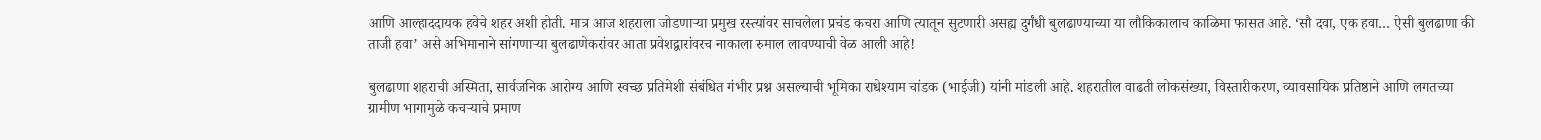आणि आल्हाददायक हवेचे शहर अशी होती. मात्र आज शहराला जोडणाऱ्या प्रमुख रस्त्यांवर साचलेला प्रचंड कचरा आणि त्यातून सुटणारी असह्य दुर्गंधी बुलढाण्याच्या या लौकिकालाच काळिमा फासत आहे. ‘सौ दवा, एक हवा… ऐसी बुलढाणा की ताजी हवा’ असे अभिमानाने सांगणाऱ्या बुलढाणेकरांवर आता प्रवेशद्वारांवरच नाकाला रुमाल लावण्याची वेळ आली आहे!

बुलढाणा शहराची अस्मिता, सार्वजनिक आरोग्य आणि स्वच्छ प्रतिमेशी संबंधित गंभीर प्रश्न असल्याची भूमिका राधेश्याम चांडक (भाईजी) यांनी मांडली आहे. शहरातील वाढती लोकसंख्या, विस्तारीकरण, व्यावसायिक प्रतिष्ठाने आणि लगतच्या ग्रामीण भागामुळे कचऱ्याचे प्रमाण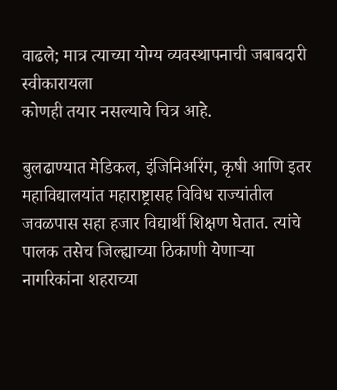वाढले; मात्र त्याच्या योग्य व्यवस्थापनाची जबाबदारी स्वीकारायला
कोणही तयार नसल्याचे चित्र आहे.

बुलढाण्यात मेडिकल, इंजिनिअरिंग, कृषी आणि इतर महाविद्यालयांत महाराष्ट्रासह विविध राज्यांतील जवळपास सहा हजार विद्यार्थी शिक्षण घेतात. त्यांचे पालक तसेच जिल्ह्याच्या ठिकाणी येणाऱ्या नागरिकांना शहराच्या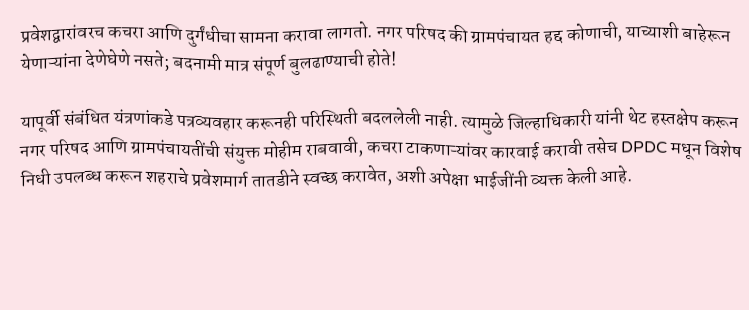प्रवेशद्वारांवरच कचरा आणि दुर्गंधीचा सामना करावा लागतो. नगर परिषद की ग्रामपंचायत हद्द कोणाची, याच्याशी बाहेरून येणाऱ्यांना देणेघेणे नसते; बदनामी मात्र संपूर्ण बुलढाण्याची होते!

यापूर्वी संबंधित यंत्रणांकडे पत्रव्यवहार करूनही परिस्थिती बदललेली नाही. त्यामुळे जिल्हाधिकारी यांनी थेट हस्तक्षेप करून नगर परिषद आणि ग्रामपंचायतींची संयुक्त मोहीम राबवावी, कचरा टाकणाऱ्यांवर कारवाई करावी तसेच DPDC मधून विशेष निधी उपलब्ध करून शहराचे प्रवेशमार्ग तातडीने स्वच्छ करावेत, अशी अपेक्षा भाईजींनी व्यक्त केली आहे.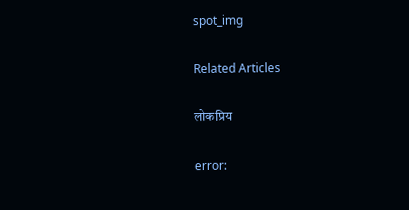spot_img

Related Articles

लोकप्रिय

error: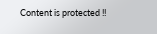Content is protected !!